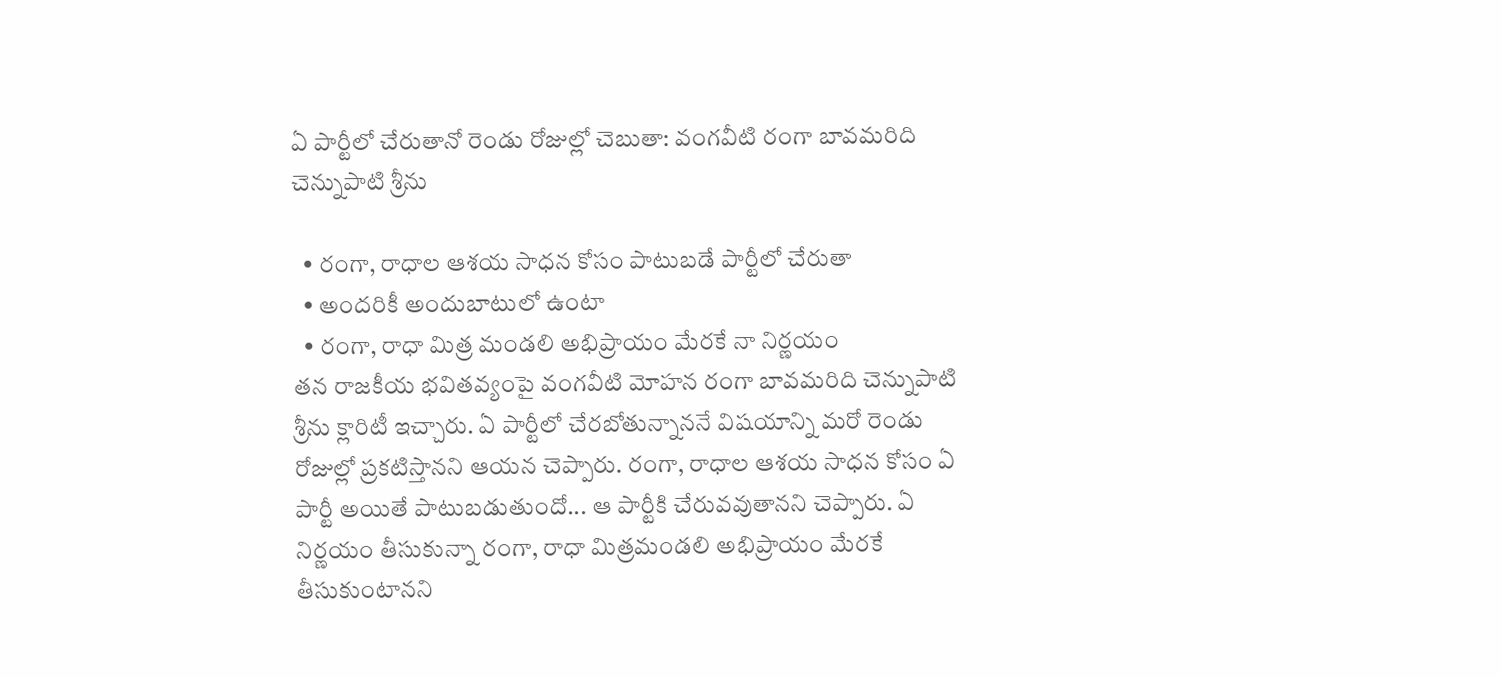ఏ పార్టీలో చేరుతానో రెండు రోజుల్లో చెబుతా: వంగవీటి రంగా బావమరిది చెన్నుపాటి శ్రీను

  • రంగా, రాధాల ఆశయ సాధన కోసం పాటుబడే పార్టీలో చేరుతా
  • అందరికీ అందుబాటులో ఉంటా
  • రంగా, రాధా మిత్ర మండలి అభిప్రాయం మేరకే నా నిర్ణయం
తన రాజకీయ భవితవ్యంపై వంగవీటి మోహన రంగా బావమరిది చెన్నుపాటి శ్రీను క్లారిటీ ఇచ్చారు. ఏ పార్టీలో చేరబోతున్నాననే విషయాన్ని మరో రెండు రోజుల్లో ప్రకటిస్తానని ఆయన చెప్పారు. రంగా, రాధాల ఆశయ సాధన కోసం ఏ పార్టీ అయితే పాటుబడుతుందో... ఆ పార్టీకి చేరువవుతానని చెప్పారు. ఏ నిర్ణయం తీసుకున్నా రంగా, రాధా మిత్రమండలి అభిప్రాయం మేరకే తీసుకుంటానని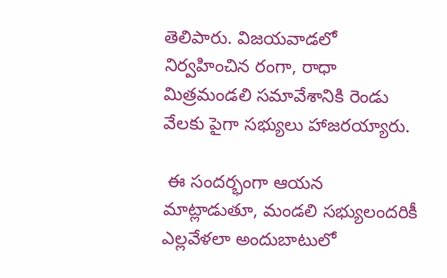తెలిపారు. విజయవాడలో నిర్వహించిన రంగా, రాధా మిత్రమండలి సమావేశానికి రెండు వేలకు పైగా సభ్యులు హాజరయ్యారు.

 ఈ సందర్భంగా ఆయన మాట్లాడుతూ, మండలి సభ్యులందరికీ ఎల్లవేళలా అందుబాటులో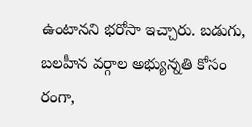ఉంటానని భరోసా ఇచ్చారు. బడుగు, బలహీన వర్గాల అభ్యున్నతి కోసం రంగా,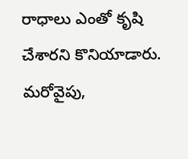రాధాలు ఎంతో కృషి చేశారని కొనియాడారు. మరోవైపు,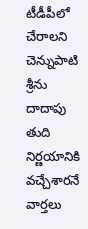టీడీపీలో చేరాలని చెన్నుపాటి శ్రీను దాదాపు తుది నిర్ణయానికి వచ్చేశారనే వార్తలు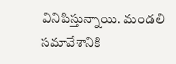వినిపిస్తున్నాయి. మండలి సమావేశానికి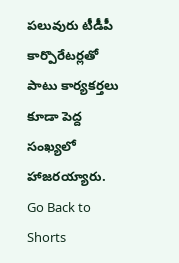పలువురు టీడీపీ కార్పొరేటర్లతో పాటు కార్యకర్తలు కూడా పెద్ద సంఖ్యలో హాజరయ్యారు.
Go Back to Shorts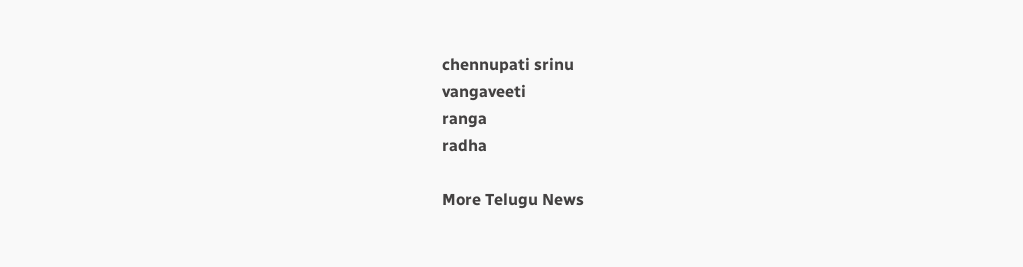chennupati srinu
vangaveeti
ranga
radha

More Telugu News